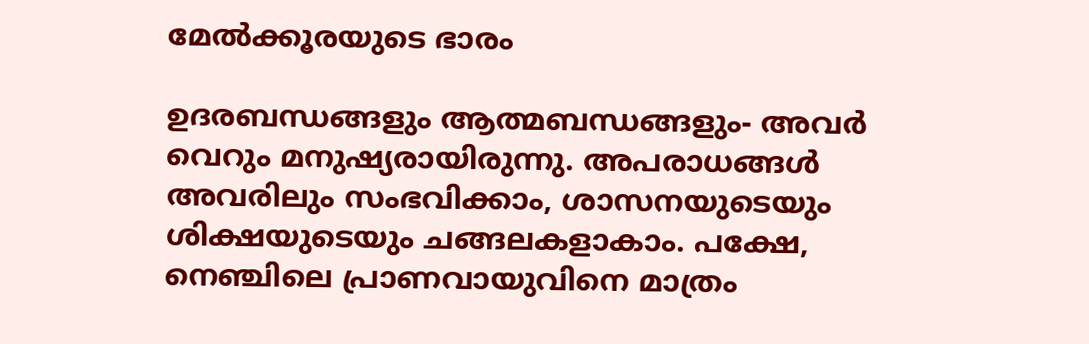മേൽക്കൂരയുടെ ഭാരം

ഉദരബന്ധങ്ങളും ആത്മബന്ധങ്ങളും- അവർ വെറും മനുഷ്യരായിരുന്നു. അപരാധങ്ങൾ അവരിലും സംഭവിക്കാം, ശാസനയുടെയും ശിക്ഷയുടെയും ചങ്ങലകളാകാം. പക്ഷേ, നെഞ്ചിലെ പ്രാണവായുവിനെ മാത്രം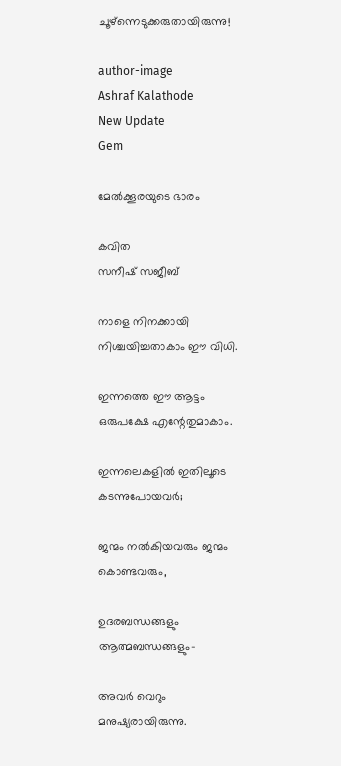ചൂഴ്ന്നെടുക്കരുതായിരുന്നു!

author-image
Ashraf Kalathode
New Update
Gem

മേൽക്കൂരയുടെ ഭാരം

കവിത
സനീഷ് സജീബ്

നാളെ നിനക്കായി നിശ്ചയിച്ചതാകാം ഈ വിധി.

ഇന്നത്തെ ഈ ആട്ടം ഒരുപക്ഷേ എന്റേതുമാകാം.

ഇന്നലെകളിൽ ഇതിലൂടെ കടന്നുപോയവർ;

ജന്മം നൽകിയവരും ജന്മം കൊണ്ടവരും,

ഉദരബന്ധങ്ങളും ആത്മബന്ധങ്ങളും-

അവർ വെറും മനുഷ്യരായിരുന്നു.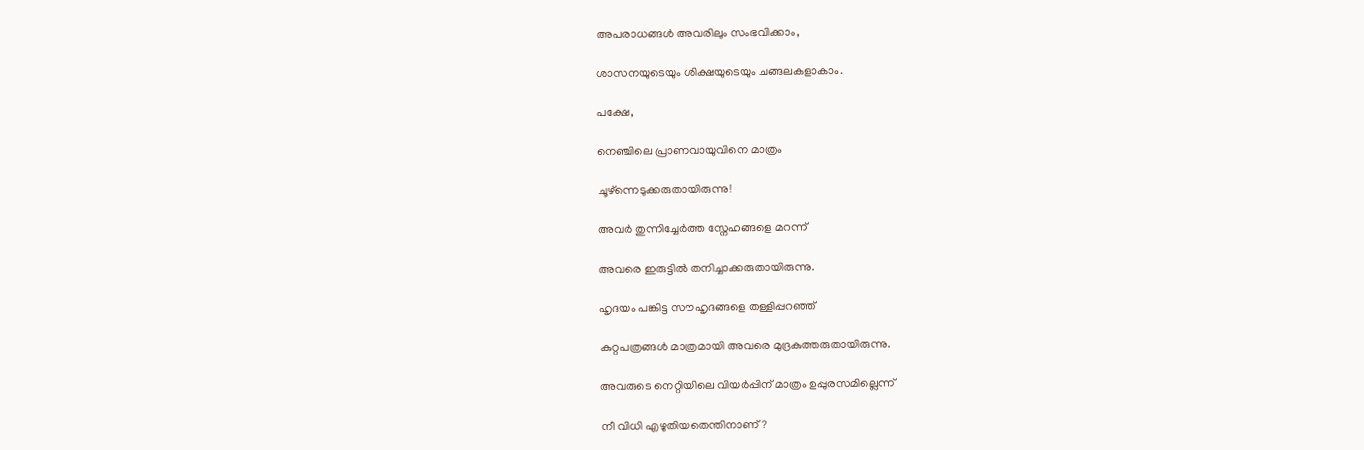അപരാധങ്ങൾ അവരിലും സംഭവിക്കാം,

ശാസനയുടെയും ശിക്ഷയുടെയും ചങ്ങലകളാകാം.

പക്ഷേ,

നെഞ്ചിലെ പ്രാണവായുവിനെ മാത്രം

ചൂഴ്ന്നെടുക്കരുതായിരുന്നു!

അവർ തുന്നിച്ചേർത്ത സ്നേഹങ്ങളെ മറന്ന്

അവരെ ഇരുട്ടിൽ തനിച്ചാക്കരുതായിരുന്നു.

ഹൃദയം പങ്കിട്ട സൗഹൃദങ്ങളെ തള്ളിപ്പറഞ്ഞ്

കുറ്റപത്രങ്ങൾ മാത്രമായി അവരെ മുദ്രകുത്തരുതായിരുന്നു.

അവരുടെ നെറ്റിയിലെ വിയർപ്പിന് മാത്രം ഉപ്പുരസമില്ലെന്ന്

നീ വിധി എഴുതിയതെന്തിനാണ്?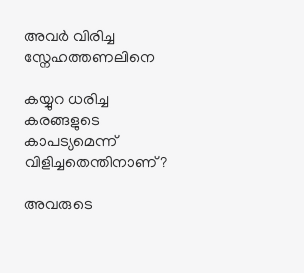അവർ വിരിച്ച സ്നേഹത്തണലിനെ

കയ്യുറ ധരിച്ച കരങ്ങളുടെ കാപട്യമെന്ന് വിളിച്ചതെന്തിനാണ്?

അവരുടെ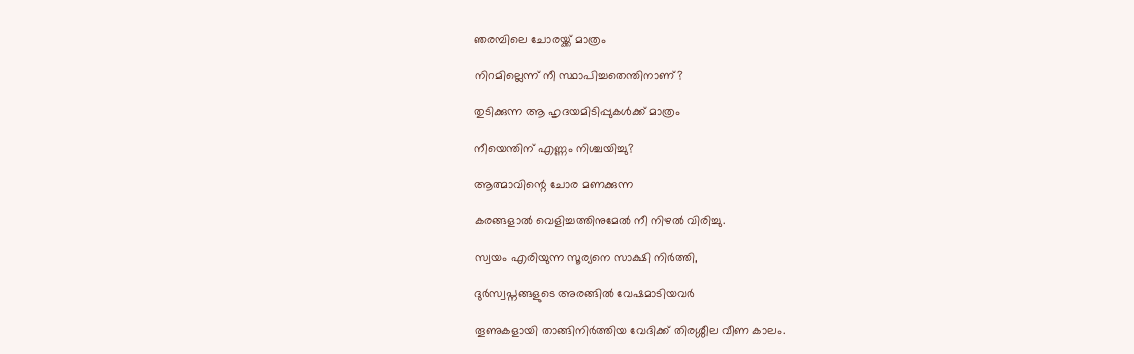ഞരമ്പിലെ ചോരയ്ക്ക് മാത്രം

നിറമില്ലെന്ന് നീ സ്ഥാപിച്ചതെന്തിനാണ്?

തുടിക്കുന്ന ആ ഹൃദയമിടിപ്പുകൾക്ക് മാത്രം

നീയെന്തിന് എണ്ണം നിശ്ചയിച്ചു?

ആത്മാവിന്റെ ചോര മണക്കുന്ന

കരങ്ങളാൽ വെളിച്ചത്തിനുമേൽ നീ നിഴൽ വിരിച്ചു.

സ്വയം എരിയുന്ന സൂര്യനെ സാക്ഷി നിർത്തി,

ദുർസ്വപ്നങ്ങളുടെ അരങ്ങിൽ വേഷമാടിയവർ

തൂണുകളായി താങ്ങിനിർത്തിയ വേദിക്ക് തിരശ്ശീല വീണ കാലം.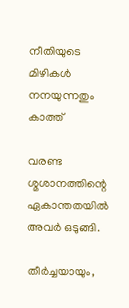നീതിയുടെ മിഴികൾ നനയുന്നതും കാത്ത്

വരണ്ട ശ്മശാനത്തിന്റെ ഏകാന്തതയിൽ അവർ ഒടുങ്ങി.

തീർച്ചയായും,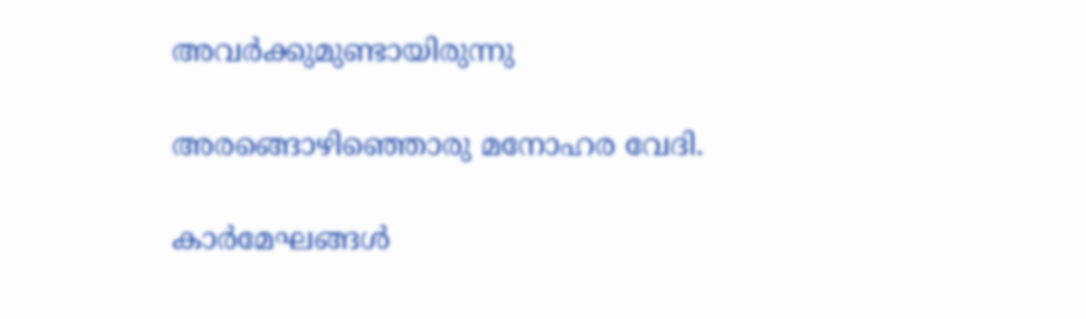അവർക്കുമുണ്ടായിരുന്നു

അരങ്ങൊഴിഞ്ഞൊരു മനോഹര വേദി.

കാർമേഘങ്ങൾ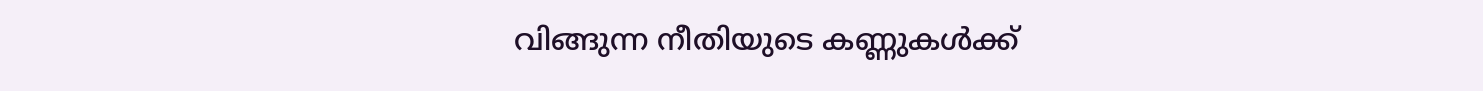വിങ്ങുന്ന നീതിയുടെ കണ്ണുകൾക്ക്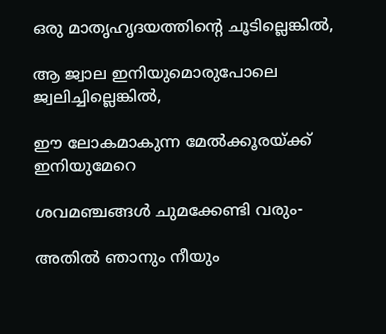ഒരു മാതൃഹൃദയത്തിന്റെ ചൂടില്ലെങ്കിൽ,

ആ ജ്വാല ഇനിയുമൊരുപോലെ ജ്വലിച്ചില്ലെങ്കിൽ,

ഈ ലോകമാകുന്ന മേൽക്കൂരയ്ക്ക് ഇനിയുമേറെ

ശവമഞ്ചങ്ങൾ ചുമക്കേണ്ടി വരും-

അതിൽ ഞാനും നീയും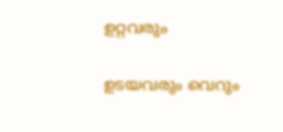ഉറ്റവരും

ഉടയവരും വെറും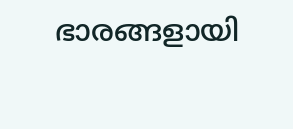ഭാരങ്ങളായി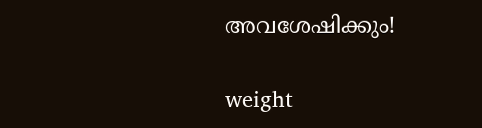അവശേഷിക്കും!

weight